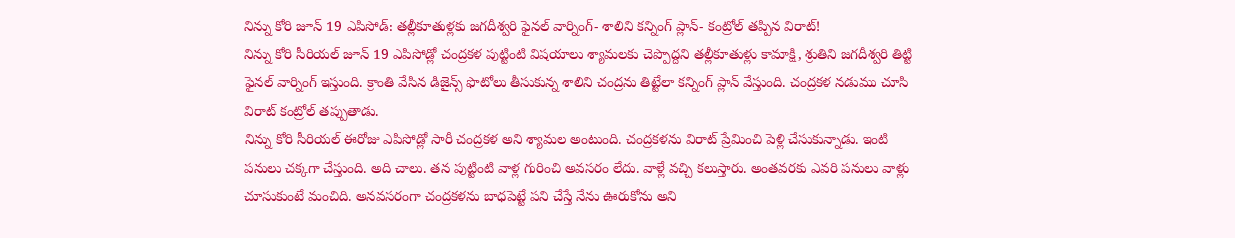నిన్ను కోరి జూన్ 19 ఎపిసోడ్: తల్లీకూతుళ్లకు జగదీశ్వరి ఫైనల్ వార్నింగ్- శాలిని కన్నింగ్ ప్లాన్- కంట్రోల్ తప్పిన విరాట్!
నిన్ను కోరి సీరియల్ జూన్ 19 ఎపిసోడ్లో చంద్రకళ పుట్టింటి విషయాలు శ్యామలకు చెప్పొద్దని తల్లీకూతుళ్లు కామాక్షి, శ్రుతిని జగదీశ్వరి తిట్టి ఫైనల్ వార్నింగ్ ఇస్తుంది. క్రాంతి వేసిన డిజైన్స్ ఫొటోలు తీసుకున్న శాలిని చంద్రను తిట్టేలా కన్నింగ్ ప్లాన్ వేస్తుంది. చంద్రకళ నడుము చూసి విరాట్ కంట్రోల్ తప్పుతాడు.
నిన్ను కోరి సీరియల్ ఈరోజు ఎపిసోడ్లో సారీ చంద్రకళ అని శ్యామల అంటుంది. చంద్రకళను విరాట్ ప్రేమించి పెళ్లి చేసుకున్నాడు. ఇంటి పనులు చక్కగా చేస్తుంది. అది చాలు. తన పుట్టింటి వాళ్ల గురించి అవసరం లేదు. వాళ్లే వచ్చి కలుస్తారు. అంతవరకు ఎవరి పనులు వాళ్లు చూసుకుంటే మంచిది. అనవసరంగా చంద్రకళను బాధపెట్టే పని చేస్తే నేను ఊరుకోను అని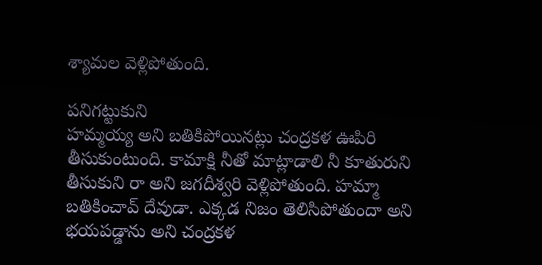శ్యామల వెళ్లిపోతుంది.

పనిగట్టుకుని
హమ్మయ్య అని బతికిపోయినట్లు చంద్రకళ ఊపిరి తీసుకుంటుంది. కామాక్షి నీతో మాట్లాడాలి నీ కూతురుని తీసుకుని రా అని జగదీశ్వరి వెళ్లిపోతుంది. హమ్మా బతికించావ్ దేవుడా. ఎక్కడ నిజం తెలిసిపోతుందా అని భయపడ్డాను అని చంద్రకళ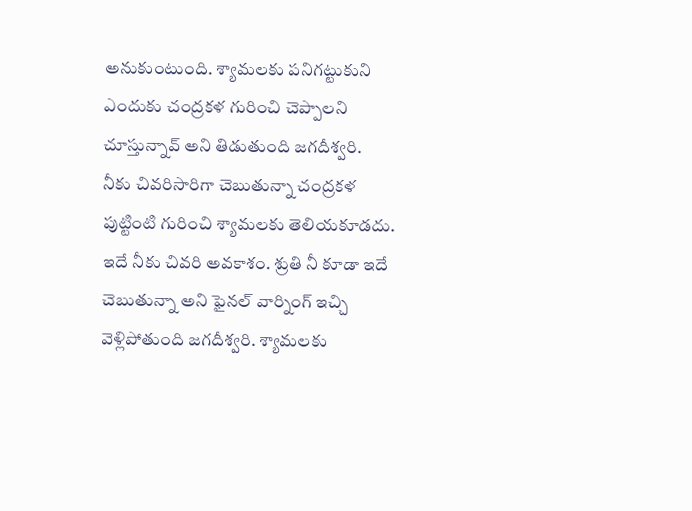అనుకుంటుంది. శ్యామలకు పనిగట్టుకుని ఎందుకు చంద్రకళ గురించి చెప్పాలని చూస్తున్నావ్ అని తిడుతుంది జగదీశ్వరి.
నీకు చివరిసారిగా చెబుతున్నా చంద్రకళ పుట్టింటి గురించి శ్యామలకు తెలియకూడదు. ఇదే నీకు చివరి అవకాశం. శ్రుతి నీ కూడా ఇదే చెబుతున్నా అని ఫైనల్ వార్నింగ్ ఇచ్చి వెళ్లిపోతుంది జగదీశ్వరి. శ్యామలకు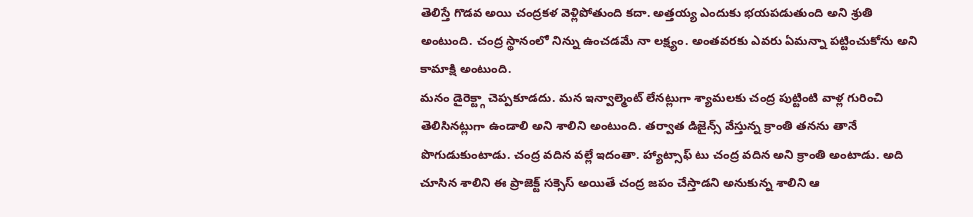తెలిస్తే గొడవ అయి చంద్రకళ వెళ్లిపోతుంది కదా. అత్తయ్య ఎందుకు భయపడుతుంది అని శ్రుతి అంటుంది. చంద్ర స్థానంలో నిన్ను ఉంచడమే నా లక్ష్యం. అంతవరకు ఎవరు ఏమన్నా పట్టించుకోను అని కామాక్షి అంటుంది.
మనం డైరెక్ట్గా చెప్పకూడదు. మన ఇన్వాల్మెంట్ లేనట్లుగా శ్యామలకు చంద్ర పుట్టింటి వాళ్ల గురించి తెలిసినట్లుగా ఉండాలి అని శాలిని అంటుంది. తర్వాత డిజైన్స్ వేస్తున్న క్రాంతి తనను తానే పొగుడుకుంటాడు. చంద్ర వదిన వల్లే ఇదంతా. హ్యాట్సాఫ్ టు చంద్ర వదిన అని క్రాంతి అంటాడు. అది చూసిన శాలిని ఈ ప్రాజెక్ట్ సక్సెస్ అయితే చంద్ర జపం చేస్తాడని అనుకున్న శాలిని ఆ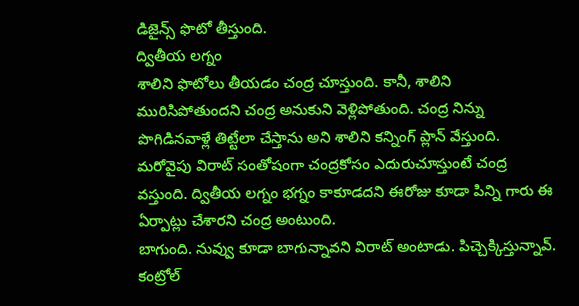డిజైన్స్ ఫొటో తీస్తుంది.
ద్వితీయ లగ్నం
శాలిని ఫొటోలు తీయడం చంద్ర చూస్తుంది. కానీ, శాలిని మురిసిపోతుందని చంద్ర అనుకుని వెళ్లిపోతుంది. చంద్ర నిన్ను పొగిడినవాళ్లే తిట్టేలా చేస్తాను అని శాలిని కన్నింగ్ ప్లాన్ వేస్తుంది. మరోవైపు విరాట్ సంతోషంగా చంద్రకోసం ఎదురుచూస్తుంటే చంద్ర వస్తుంది. ద్వితీయ లగ్నం భగ్నం కాకూడదని ఈరోజు కూడా పిన్ని గారు ఈ ఏర్పాట్లు చేశారని చంద్ర అంటుంది.
బాగుంది. నువ్వు కూడా బాగున్నావని విరాట్ అంటాడు. పిచ్చెక్కిస్తున్నావ్. కంట్రోల్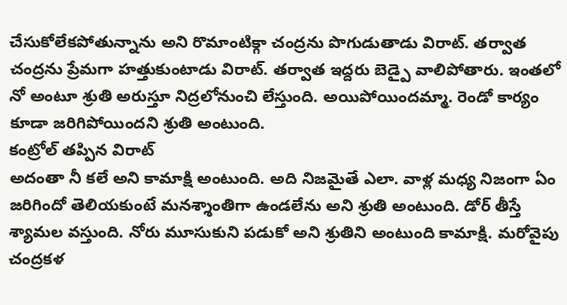చేసుకోలేకపోతున్నాను అని రొమాంటిక్గా చంద్రను పొగుడుతాడు విరాట్. తర్వాత చంద్రను ప్రేమగా హత్తుకుంటాడు విరాట్. తర్వాత ఇద్దరు బెడ్పై వాలిపోతారు. ఇంతలో నో అంటూ శ్రుతి అరుస్తూ నిద్రలోనుంచి లేస్తుంది. అయిపోయిందమ్మా. రెండో కార్యం కూడా జరిగిపోయిందని శ్రుతి అంటుంది.
కంట్రోల్ తప్పిన విరాట్
అదంతా నీ కలే అని కామాక్షి అంటుంది. అది నిజమైతే ఎలా. వాళ్ల మధ్య నిజంగా ఏం జరిగిందో తెలియకుంటే మనశ్శాంతిగా ఉండలేను అని శ్రుతి అంటుంది. డోర్ తీస్తే శ్యామల వస్తుంది. నోరు మూసుకుని పడుకో అని శ్రుతిని అంటుంది కామాక్షి. మరోవైపు చంద్రకళ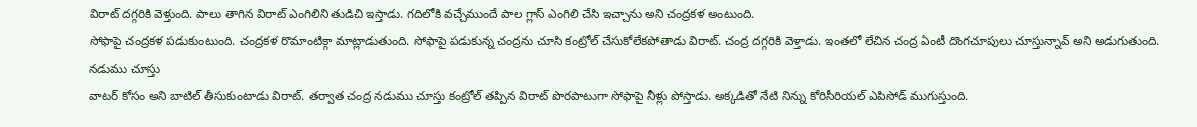విరాట్ దగ్గరికి వెళ్తుంది. పాలు తాగిన విరాట్ ఎంగిలిని తుడిచి ఇస్తాడు. గదిలోకి వచ్చేముందే పాల గ్లాస్ ఎంగిలి చేసి ఇచ్చాను అని చంద్రకళ అంటుంది.
సోఫాపై చంద్రకళ పడుకుంటుంది. చంద్రకళ రొమాంటిక్గా మాట్లాడుతుంది. సోఫాపై పడుకున్న చంద్రను చూసి కంట్రోల్ చేసుకోలేకపోతాడు విరాట్. చంద్ర దగ్గరికి వెళ్తాడు. ఇంతలో లేచిన చంద్ర ఏంటీ దొంగచూపులు చూస్తున్నావ్ అని అడుగుతుంది.
నడుము చూస్తు
వాటర్ కోసం అని బాటిల్ తీసుకుంటాడు విరాట్. తర్వాత చంద్ర నడుము చూస్తు కంట్రోల్ తప్పిన విరాట్ పొరపాటుగా సోఫాపై నీళ్లు పోస్తాడు. అక్కడితో నేటి నిన్ను కోరిసీరియల్ ఎపిసోడ్ ముగుస్తుంది.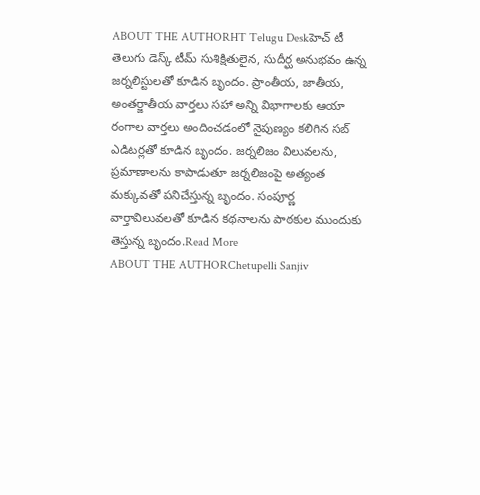ABOUT THE AUTHORHT Telugu Deskహెచ్ టీ తెలుగు డెస్క్ టీమ్ సుశిక్షితులైన, సుదీర్ఘ అనుభవం ఉన్న జర్నలిస్టులతో కూడిన బృందం. ప్రాంతీయ, జాతీయ, అంతర్జాతీయ వార్తలు సహా అన్ని విభాగాలకు ఆయా రంగాల వార్తలు అందించడంలో నైపుణ్యం కలిగిన సబ్ ఎడిటర్లతో కూడిన బృందం. జర్నలిజం విలువలను, ప్రమాణాలను కాపాడుతూ జర్నలిజంపై అత్యంత మక్కువతో పనిచేస్తున్న బృందం. సంపూర్ణ వార్తావిలువలతో కూడిన కథనాలను పాఠకుల ముందుకు తెస్తున్న బృందం.Read More
ABOUT THE AUTHORChetupelli Sanjiv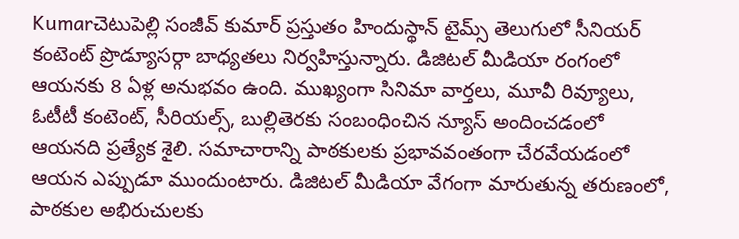Kumarచెటుపెల్లి సంజీవ్ కుమార్ ప్రస్తుతం హిందుస్థాన్ టైమ్స్ తెలుగులో సీనియర్ కంటెంట్ ప్రొడ్యూసర్గా బాధ్యతలు నిర్వహిస్తున్నారు. డిజిటల్ మీడియా రంగంలో ఆయనకు 8 ఏళ్ల అనుభవం ఉంది. ముఖ్యంగా సినిమా వార్తలు, మూవీ రివ్యూలు, ఓటీటీ కంటెంట్, సీరియల్స్, బుల్లితెరకు సంబంధించిన న్యూస్ అందించడంలో ఆయనది ప్రత్యేక శైలి. సమాచారాన్ని పాఠకులకు ప్రభావవంతంగా చేరవేయడంలో ఆయన ఎప్పుడూ ముందుంటారు. డిజిటల్ మీడియా వేగంగా మారుతున్న తరుణంలో, పాఠకుల అభిరుచులకు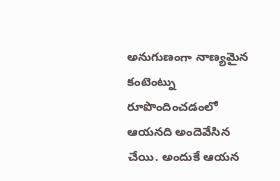అనుగుణంగా నాణ్యమైన కంటెంట్ను రూపొందించడంలో ఆయనది అందెవేసిన చేయి. అందుకే ఆయన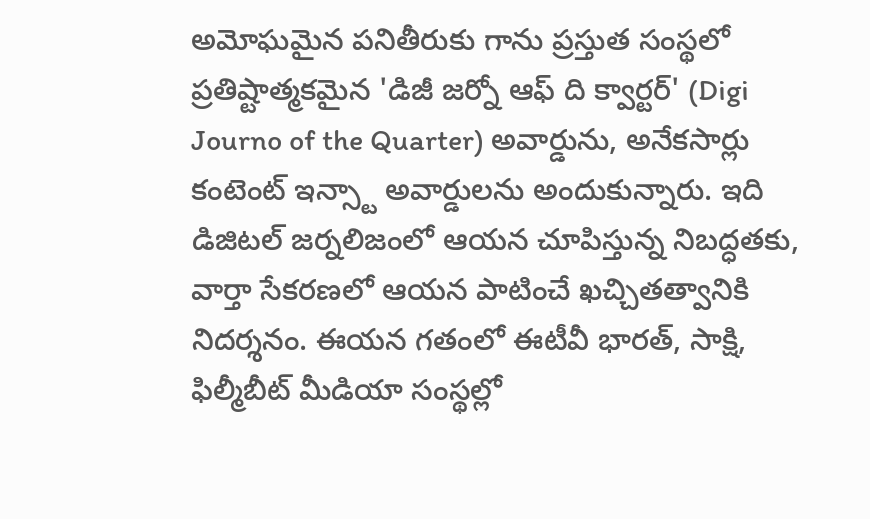అమోఘమైన పనితీరుకు గాను ప్రస్తుత సంస్థలో ప్రతిష్టాత్మకమైన 'డిజీ జర్నో ఆఫ్ ది క్వార్టర్' (Digi Journo of the Quarter) అవార్డును, అనేకసార్లు కంటెంట్ ఇన్స్టా అవార్డులను అందుకున్నారు. ఇది డిజిటల్ జర్నలిజంలో ఆయన చూపిస్తున్న నిబద్ధతకు, వార్తా సేకరణలో ఆయన పాటించే ఖచ్చితత్వానికి నిదర్శనం. ఈయన గతంలో ఈటీవీ భారత్, సాక్షి, ఫిల్మీబీట్ మీడియా సంస్థల్లో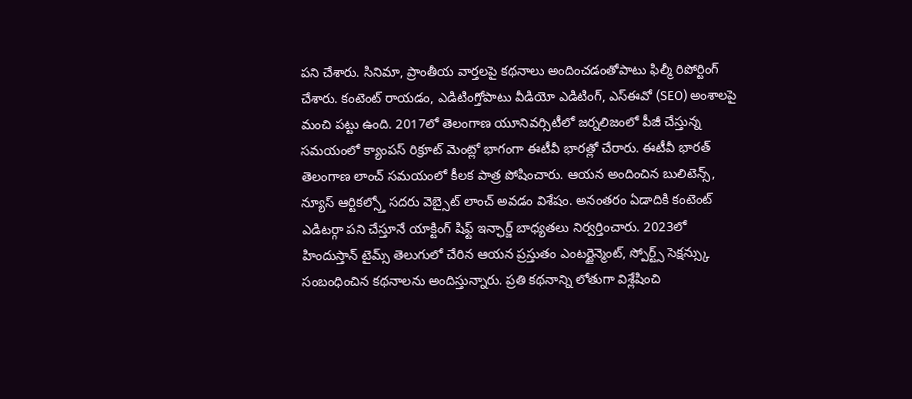పని చేశారు. సినిమా, ప్రాంతీయ వార్తలపై కథనాలు అందించడంతోపాటు ఫిల్మీ రిపోర్టింగ్ చేశారు. కంటెంట్ రాయడం, ఎడిటింగ్తోపాటు వీడియో ఎడిటింగ్, ఎస్ఈవో (SEO) అంశాలపై మంచి పట్టు ఉంది. 2017లో తెలంగాణ యూనివర్సిటీలో జర్నలిజంలో పీజీ చేస్తున్న సమయంలో క్యాంపస్ రిక్రూట్ మెంట్లో భాగంగా ఈటీవీ భారత్లో చేరారు. ఈటీవీ భారత్ తెలంగాణ లాంచ్ సమయంలో కీలక పాత్ర పోషించారు. ఆయన అందించిన బులిటెన్స్, న్యూస్ ఆర్టికల్స్తో సదరు వెబ్సైట్ లాంచ్ అవడం విశేషం. అనంతరం ఏడాదికి కంటెంట్ ఎడిటర్గా పని చేస్తూనే యాక్టింగ్ షిఫ్ట్ ఇన్ఛార్జ్ బాధ్యతలు నిర్వర్తించారు. 2023లో హిందుస్తాన్ టైమ్స్ తెలుగులో చేరిన ఆయన ప్రస్తుతం ఎంటర్టైన్మెంట్, స్పోర్ట్స్ సెక్షన్స్కు సంబంధించిన కథనాలను అందిస్తున్నారు. ప్రతి కథనాన్ని లోతుగా విశ్లేషించి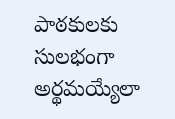పాఠకులకు సులభంగా అర్థమయ్యేలా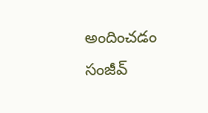అందించడం సంజీవ్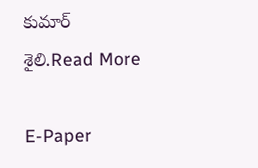కుమార్ శైలి.Read More

E-Paper